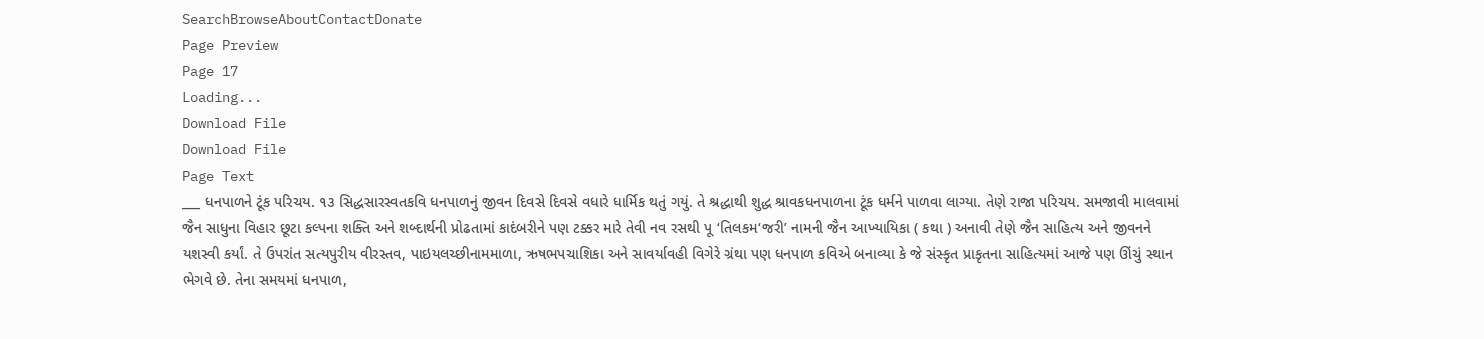SearchBrowseAboutContactDonate
Page Preview
Page 17
Loading...
Download File
Download File
Page Text
___ ધનપાળને ટૂંક પરિચય. ૧૩ સિદ્ધસારસ્વતકવિ ધનપાળનું જીવન દિવસે દિવસે વધારે ધાર્મિક થતું ગયું. તે શ્રદ્ધાથી શુદ્ધ શ્રાવકધનપાળના ટૂંક ધર્મને પાળવા લાગ્યા. તેણે રાજા પરિચય. સમજાવી માલવામાં જૈન સાધુના વિહાર છૂટા કલ્પના શક્તિ અને શબ્દાર્થની પ્રોઢતામાં કાદંબરીને પણ ટક્કર મારે તેવી નવ રસથી પૂ ‘તિલકમ‘જરી’ નામની જૈન આખ્યાયિકા ( કથા ) અનાવી તેણે જૈન સાહિત્ય અને જીવનને યશસ્વી કર્યાં. તે ઉપરાંત સત્યપુરીય વીરસ્તવ, પાઇયલચ્છીનામમાળા, ઋષભપચાશિકા અને સાવર્યાવહી વિગેરે ગ્રંથા પણ ધનપાળ કવિએ બનાવ્યા કે જે સંસ્કૃત પ્રાકૃતના સાહિત્યમાં આજે પણ ઊંચું સ્થાન ભેગવે છે. તેના સમયમાં ધનપાળ,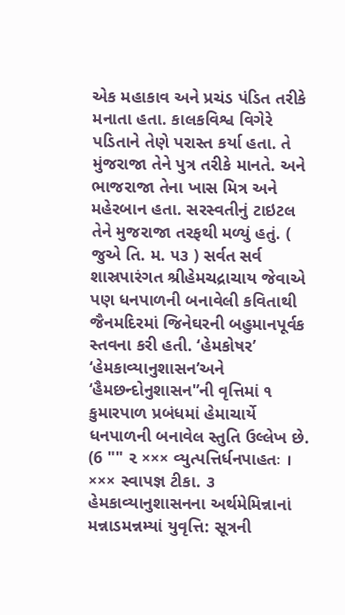એક મહાકાવ અને પ્રચંડ પંડિત તરીકે મનાતા હતા. કાલકવિશ્વ વિગેરે પડિતાને તેણે પરાસ્ત કર્યા હતા. તે મુંજરાજા તેને પુત્ર તરીકે માનતે. અને ભાજરાજા તેના ખાસ મિત્ર અને મહેરબાન હતા. સરસ્વતીનું ટાઇટલ તેને મુજરાજા તરફથી મળ્યું હતું. ( જુએ તિ. મ. ૫૩ ) સર્વત સર્વ શાસ્રપારંગત શ્રીહેમચદ્રાચાય જેવાએ પણ ધનપાળની બનાવેલી કવિતાથી જૈનમદિરમાં જિનેઘરની બહુમાનપૂર્વક સ્તવના કરી હતી. ‘હેમકોષર’ ‘હેમકાવ્યાનુશાસન’અને ‘હૈમછન્દોનુશાસન'’ની વૃત્તિમાં ૧ કુમારપાળ પ્રબંધમાં હેમાચાર્યે ધનપાળની બનાવેલ સ્તુતિ ઉલ્લેખ છે. (6 "" ૨ ××× વ્યુત્પત્તિર્ધનપાહતઃ । ××× સ્વાપજ્ઞ ટીકા. ૩ હેમકાવ્યાનુશાસનના અર્થમેમિન્નાનાં મન્નાડમન્નમ્યાં યુવૃત્તિ: સૂત્રની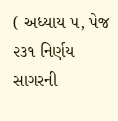( અધ્યાય ૫, પેજ ૨૩૧ નિર્ણય સાગરની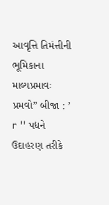આવૃત્તિ તિમંત્તીની ભૂમિકાના માલ્યપ્રમાવઃ પ્રમવો” બીજા : ’ r '' પદ્યને ઉદાહરણ તરીકે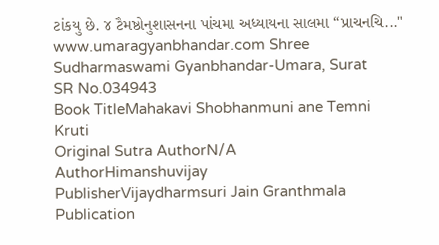ટાંકયુ છે. ૪ ટૈમષ્ઠોનુશાસનના પાંચમા અધ્યાયના સાલમા “પ્રાચનચિ..." www.umaragyanbhandar.com Shree Sudharmaswami Gyanbhandar-Umara, Surat
SR No.034943
Book TitleMahakavi Shobhanmuni ane Temni Kruti
Original Sutra AuthorN/A
AuthorHimanshuvijay
PublisherVijaydharmsuri Jain Granthmala
Publication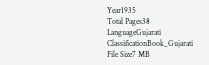Year1935
Total Pages38
LanguageGujarati
ClassificationBook_Gujarati
File Size7 MB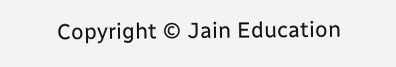Copyright © Jain Education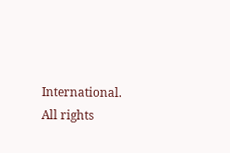International. All rights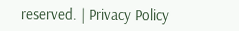reserved. | Privacy Policy